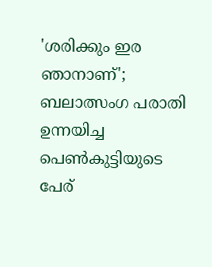'ശരിക്കും ഇര ഞാനാണ്'; ബലാത്സംഗ പരാതി ഉന്നയിച്ച പെണ്‍കുട്ടിയുടെ പേര്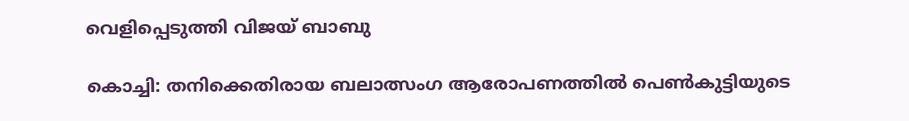വെളിപ്പെടുത്തി വിജയ് ബാബു

കൊച്ചി: തനിക്കെതിരായ ബലാത്സംഗ ആരോപണത്തില്‍ പെണ്‍കുട്ടിയുടെ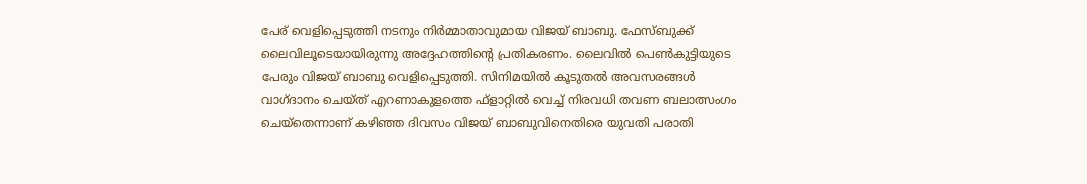പേര് വെളിപ്പെടുത്തി നടനും നിര്‍മ്മാതാവുമായ വിജയ് ബാബു. ഫേസ്ബുക്ക് ലൈവിലൂടെയായിരുന്നു അദ്ദേഹത്തിന്റെ പ്രതികരണം. ലൈവില്‍ പെണ്‍കുട്ടിയുടെ പേരും വിജയ് ബാബു വെളിപ്പെടുത്തി. സിനിമയില്‍ കൂടുതല്‍ അവസരങ്ങള്‍ വാഗ്ദാനം ചെയ്ത് എറണാകുളത്തെ ഫ്‌ളാറ്റില്‍ വെച്ച് നിരവധി തവണ ബലാത്സംഗം ചെയ്‌തെന്നാണ് കഴിഞ്ഞ ദിവസം വിജയ് ബാബുവിനെതിരെ യുവതി പരാതി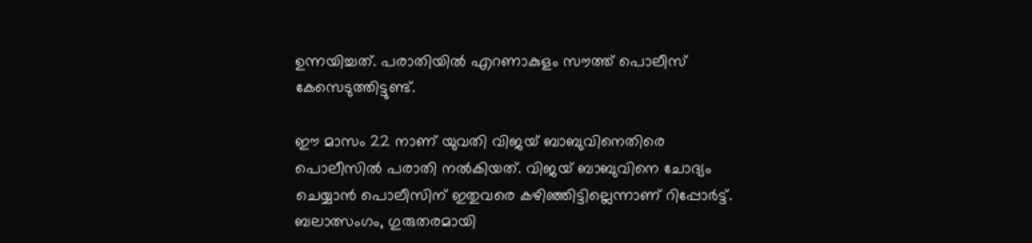ഉന്നയിച്ചത്. പരാതിയില്‍ എറണാകുളം സൗത്ത് പൊലീസ് കേസെടുത്തിട്ടുണ്ട്.

ഈ മാസം 22 നാണ് യുവതി വിജയ് ബാബുവിനെതിരെ പൊലീസില്‍ പരാതി നല്‍കിയത്. വിജയ് ബാബുവിനെ ചോദ്യം ചെയ്യാന്‍ പൊലീസിന് ഇതുവരെ കഴിഞ്ഞിട്ടില്ലെന്നാണ് റിപ്പോര്‍ട്ട്. ബലാത്സംഗം, ഗുരുതരമായി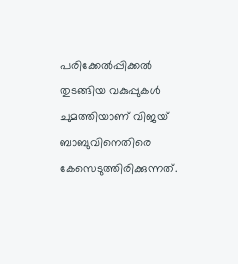പരിക്കേല്‍പ്പിക്കല്‍ തുടങ്ങിയ വകുപ്പുകള്‍ ചുമത്തിയാണ് വിജയ് ബാബുവിനെതിരെ കേസെടുത്തിരിക്കുന്നത്.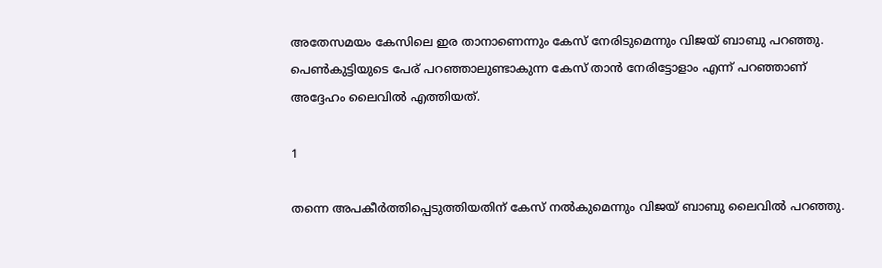അതേസമയം കേസിലെ ഇര താനാണെന്നും കേസ് നേരിടുമെന്നും വിജയ് ബാബു പറഞ്ഞു. പെണ്‍കുട്ടിയുടെ പേര് പറഞ്ഞാലുണ്ടാകുന്ന കേസ് താന്‍ നേരിട്ടോളാം എന്ന് പറഞ്ഞാണ് അദ്ദേഹം ലൈവില്‍ എത്തിയത്.

1

തന്നെ അപകീര്‍ത്തിപ്പെടുത്തിയതിന് കേസ് നല്‍കുമെന്നും വിജയ് ബാബു ലൈവില്‍ പറഞ്ഞു.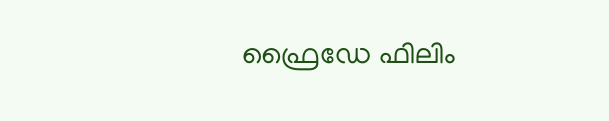ഫ്രൈഡേ ഫിലിം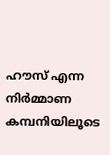ഹൗസ് എന്ന നിര്‍മ്മാണ കമ്പനിയിലൂടെ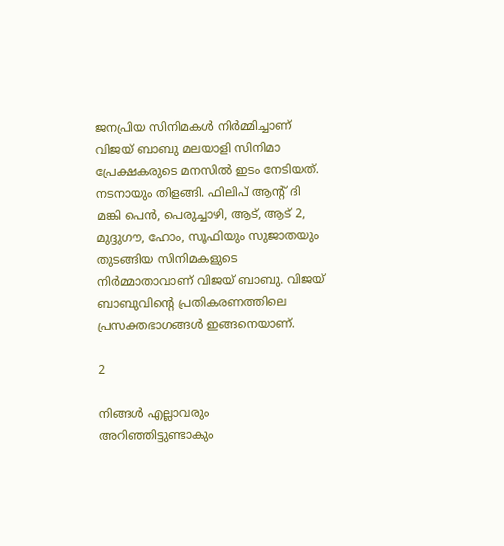ജനപ്രിയ സിനിമകള്‍ നിര്‍മ്മിച്ചാണ് വിജയ് ബാബു മലയാളി സിനിമാ പ്രേക്ഷകരുടെ മനസില്‍ ഇടം നേടിയത്. നടനായും തിളങ്ങി. ഫിലിപ് ആന്റ് ദി മങ്കി പെന്‍, പെരുച്ചാഴി, ആട്, ആട് 2, മുദ്ദുഗൗ, ഹോം, സൂഫിയും സുജാതയും തുടങ്ങിയ സിനിമകളുടെ നിര്‍മ്മാതാവാണ് വിജയ് ബാബു. വിജയ് ബാബുവിന്റെ പ്രതികരണത്തിലെ പ്രസക്തഭാഗങ്ങള്‍ ഇങ്ങനെയാണ്.

2

നിങ്ങള്‍ എല്ലാവരും അറിഞ്ഞിട്ടുണ്ടാകും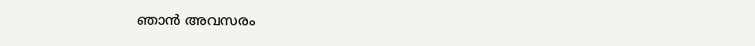ഞാന്‍ അവസരം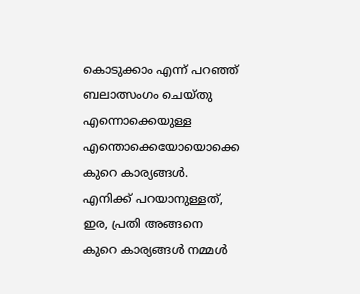കൊടുക്കാം എന്ന് പറഞ്ഞ് ബലാത്സംഗം ചെയ്തു എന്നൊക്കെയുള്ള എന്തൊക്കെയോയൊക്കെ കുറെ കാര്യങ്ങള്‍. എനിക്ക് പറയാനുള്ളത്, ഇര, പ്രതി അങ്ങനെ കുറെ കാര്യങ്ങള്‍ നമ്മള്‍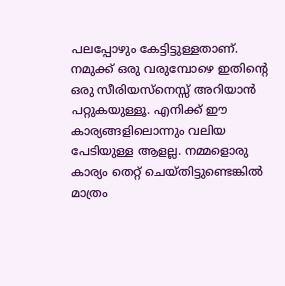പലപ്പോഴും കേട്ടിട്ടുള്ളതാണ്. നമുക്ക് ഒരു വരുമ്പോഴെ ഇതിന്റെ ഒരു സീരിയസ്‌നെസ്സ് അറിയാന്‍ പറ്റുകയുള്ളൂ. എനിക്ക് ഈ കാര്യങ്ങളിലൊന്നും വലിയ പേടിയുള്ള ആളല്ല. നമ്മളൊരു കാര്യം തെറ്റ് ചെയ്തിട്ടുണ്ടെങ്കില്‍ മാത്രം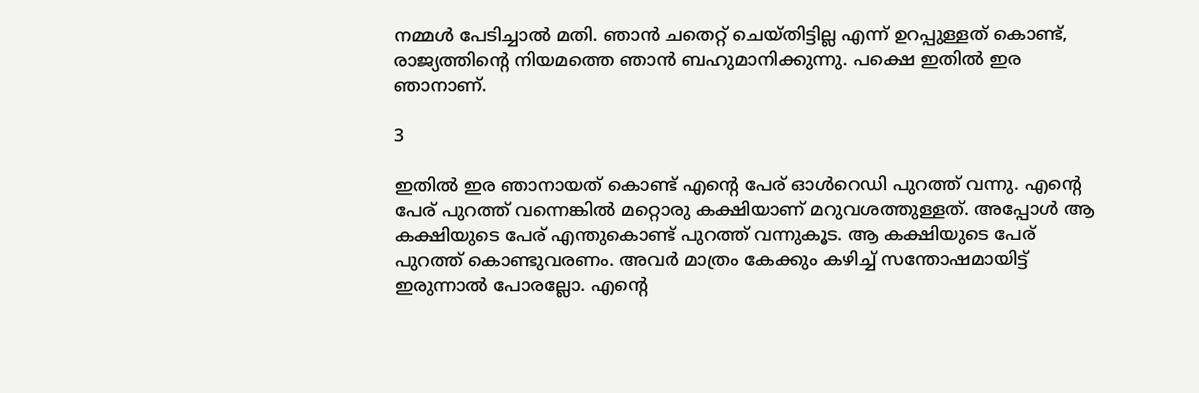നമ്മള്‍ പേടിച്ചാല്‍ മതി. ഞാന്‍ ചതെറ്റ് ചെയ്തിട്ടില്ല എന്ന് ഉറപ്പുള്ളത് കൊണ്ട്, രാജ്യത്തിന്റെ നിയമത്തെ ഞാന്‍ ബഹുമാനിക്കുന്നു. പക്ഷെ ഇതില്‍ ഇര ഞാനാണ്.

3

ഇതില്‍ ഇര ഞാനായത് കൊണ്ട് എന്റെ പേര് ഓള്‍റെഡി പുറത്ത് വന്നു. എന്റെ പേര് പുറത്ത് വന്നെങ്കില്‍ മറ്റൊരു കക്ഷിയാണ് മറുവശത്തുള്ളത്. അപ്പോള്‍ ആ കക്ഷിയുടെ പേര് എന്തുകൊണ്ട് പുറത്ത് വന്നുകൂട. ആ കക്ഷിയുടെ പേര് പുറത്ത് കൊണ്ടുവരണം. അവര്‍ മാത്രം കേക്കും കഴിച്ച് സന്തോഷമായിട്ട് ഇരുന്നാല്‍ പോരല്ലോ. എന്റെ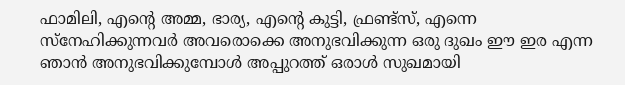ഫാമിലി, എന്റെ അമ്മ, ഭാര്യ, എന്റെ കുട്ടി, ഫ്രണ്ട്‌സ്, എന്നെ സ്‌നേഹിക്കുന്നവര്‍ അവരൊക്കെ അനുഭവിക്കുന്ന ഒരു ദുഖം ഈ ഇര എന്ന ഞാന്‍ അനുഭവിക്കുമ്പോള്‍ അപ്പുറത്ത് ഒരാള്‍ സുഖമായി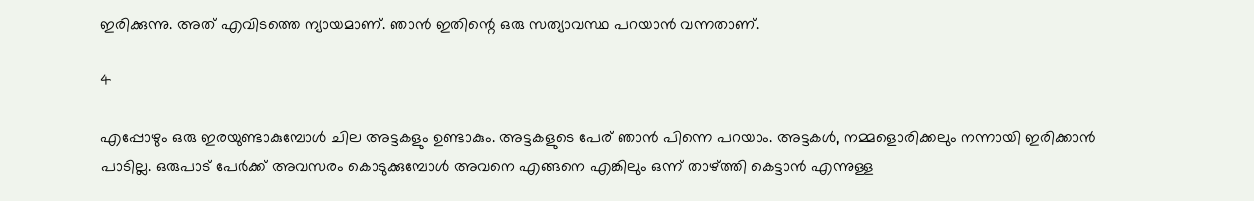ഇരിക്കുന്നു. അത് എവിടത്തെ ന്യായമാണ്. ഞാന്‍ ഇതിന്റെ ഒരു സത്യാവസ്ഥ പറയാന്‍ വന്നതാണ്.

4

എപ്പോഴും ഒരു ഇരയുണ്ടാകുമ്പോള്‍ ചില അട്ടകളും ഉണ്ടാകും. അട്ടകളുടെ പേര് ഞാന്‍ പിന്നെ പറയാം. അട്ടകള്‍, നമ്മളൊരിക്കലും നന്നായി ഇരിക്കാന്‍ പാടില്ല. ഒരുപാട് പേര്‍ക്ക് അവസരം കൊടുക്കുമ്പോള്‍ അവനെ എങ്ങനെ എങ്കിലും ഒന്ന് താഴ്ത്തി കെട്ടാന്‍ എന്നുള്ള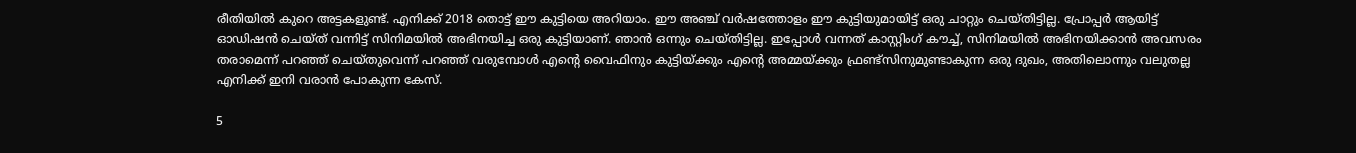രീതിയില്‍ കുറെ അട്ടകളുണ്ട്. എനിക്ക് 2018 തൊട്ട് ഈ കുട്ടിയെ അറിയാം. ഈ അഞ്ച് വര്‍ഷത്തോളം ഈ കുട്ടിയുമായിട്ട് ഒരു ചാറ്റും ചെയ്തിട്ടില്ല. പ്രോപ്പര്‍ ആയിട്ട് ഓഡിഷന്‍ ചെയ്ത് വന്നിട്ട് സിനിമയില്‍ അഭിനയിച്ച ഒരു കുട്ടിയാണ്. ഞാന്‍ ഒന്നും ചെയ്തിട്ടില്ല. ഇപ്പോള്‍ വന്നത് കാസ്റ്റിംഗ് കൗച്ച്, സിനിമയില്‍ അഭിനയിക്കാന്‍ അവസരം തരാമെന്ന് പറഞ്ഞ് ചെയ്തുവെന്ന് പറഞ്ഞ് വരുമ്പോള്‍ എന്റെ വൈഫിനും കുട്ടിയ്ക്കും എന്റെ അമ്മയ്ക്കും ഫ്രണ്ട്‌സിനുമുണ്ടാകുന്ന ഒരു ദുഖം, അതിലൊന്നും വലുതല്ല എനിക്ക് ഇനി വരാന്‍ പോകുന്ന കേസ്.

5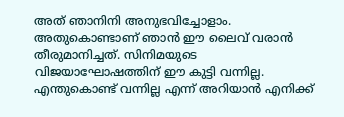അത് ഞാനിനി അനുഭവിച്ചോളാം. അതുകൊണ്ടാണ് ഞാന്‍ ഈ ലൈവ് വരാന്‍ തീരുമാനിച്ചത്. സിനിമയുടെ വിജയാഘോഷത്തിന് ഈ കുട്ടി വന്നില്ല. എന്തുകൊണ്ട് വന്നില്ല എന്ന് അറിയാന്‍ എനിക്ക്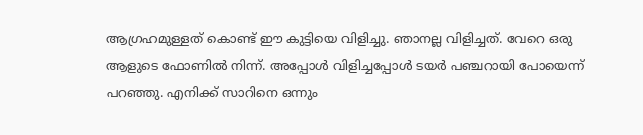ആഗ്രഹമുള്ളത് കൊണ്ട് ഈ കുട്ടിയെ വിളിച്ചു. ഞാനല്ല വിളിച്ചത്. വേറെ ഒരു ആളുടെ ഫോണില്‍ നിന്ന്. അപ്പോള്‍ വിളിച്ചപ്പോള്‍ ടയര്‍ പഞ്ചറായി പോയെന്ന് പറഞ്ഞു. എനിക്ക് സാറിനെ ഒന്നും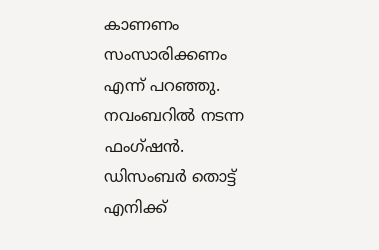കാണണം സംസാരിക്കണം എന്ന് പറഞ്ഞു. നവംബറില്‍ നടന്ന ഫംഗ്ഷന്‍. ഡിസംബര്‍ തൊട്ട് എനിക്ക്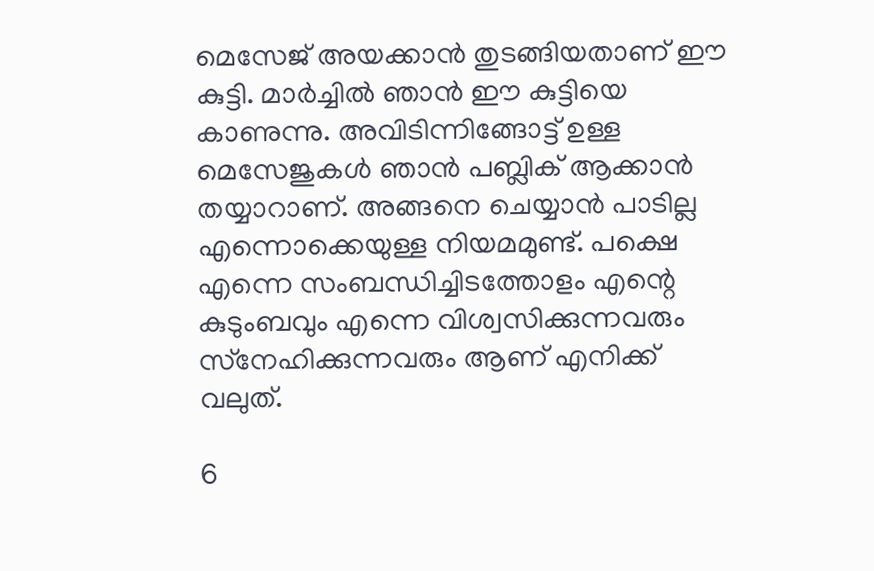മെസേജ് അയക്കാന്‍ തുടങ്ങിയതാണ് ഈ കുട്ടി. മാര്‍ച്ചില്‍ ഞാന്‍ ഈ കുട്ടിയെ കാണുന്നു. അവിടിന്നിങ്ങോട്ട് ഉള്ള മെസേജുകള്‍ ഞാന്‍ പബ്ലിക് ആക്കാന്‍ തയ്യാറാണ്. അങ്ങനെ ചെയ്യാന്‍ പാടില്ല എന്നൊക്കെയുള്ള നിയമമുണ്ട്. പക്ഷെ എന്നെ സംബന്ധിച്ചിടത്തോളം എന്റെ കുടുംബവും എന്നെ വിശ്വസിക്കുന്നവരും സ്‌നേഹിക്കുന്നവരും ആണ് എനിക്ക് വലുത്.

6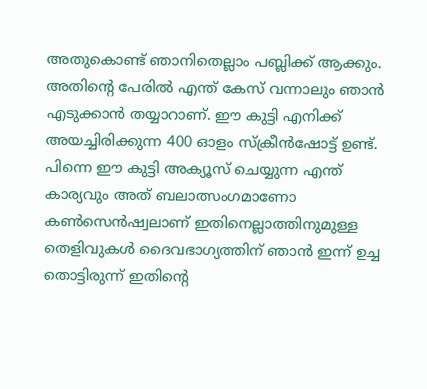അതുകൊണ്ട് ഞാനിതെല്ലാം പബ്ലിക്ക് ആക്കും. അതിന്റെ പേരില്‍ എന്ത് കേസ് വന്നാലും ഞാന്‍ എടുക്കാന്‍ തയ്യാറാണ്. ഈ കുട്ടി എനിക്ക് അയച്ചിരിക്കുന്ന 400 ഓളം സ്‌ക്രീന്‍ഷോട്ട് ഉണ്ട്. പിന്നെ ഈ കുട്ടി അക്യൂസ് ചെയ്യുന്ന എന്ത് കാര്യവും അത് ബലാത്സംഗമാണോ കണ്‍സെന്‍ഷ്വലാണ് ഇതിനെല്ലാത്തിനുമുള്ള തെളിവുകള്‍ ദൈവഭാഗ്യത്തിന് ഞാന്‍ ഇന്ന് ഉച്ച തൊട്ടിരുന്ന് ഇതിന്റെ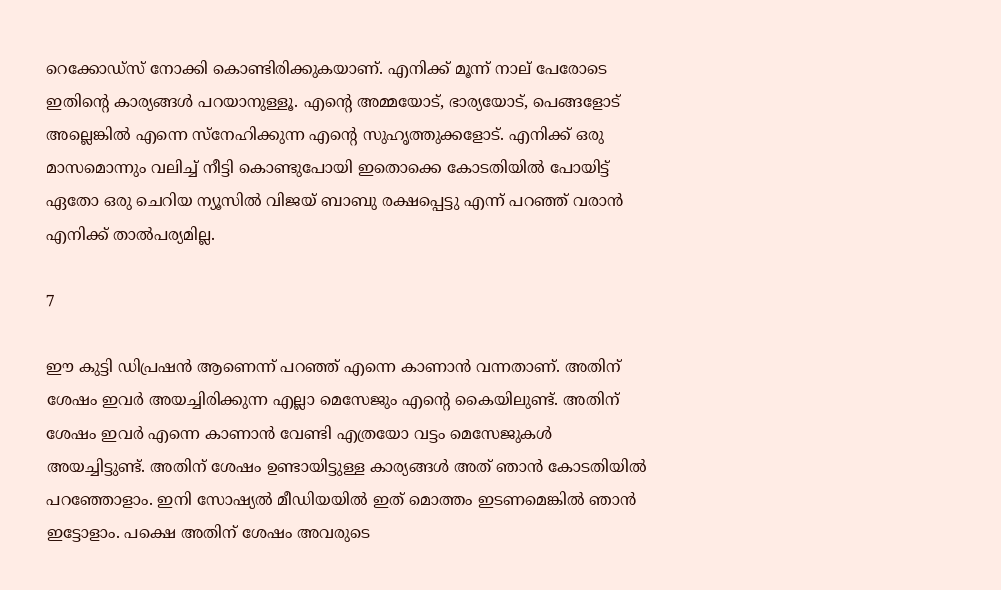റെക്കോഡ്‌സ് നോക്കി കൊണ്ടിരിക്കുകയാണ്. എനിക്ക് മൂന്ന് നാല് പേരോടെ ഇതിന്റെ കാര്യങ്ങള്‍ പറയാനുള്ളൂ. എന്റെ അമ്മയോട്, ഭാര്യയോട്, പെങ്ങളോട് അല്ലെങ്കില്‍ എന്നെ സ്‌നേഹിക്കുന്ന എന്റെ സുഹൃത്തുക്കളോട്. എനിക്ക് ഒരു മാസമൊന്നും വലിച്ച് നീട്ടി കൊണ്ടുപോയി ഇതൊക്കെ കോടതിയില്‍ പോയിട്ട് ഏതോ ഒരു ചെറിയ ന്യൂസില്‍ വിജയ് ബാബു രക്ഷപ്പെട്ടു എന്ന് പറഞ്ഞ് വരാന്‍ എനിക്ക് താല്‍പര്യമില്ല.

7

ഈ കുട്ടി ഡിപ്രഷന്‍ ആണെന്ന് പറഞ്ഞ് എന്നെ കാണാന്‍ വന്നതാണ്. അതിന് ശേഷം ഇവര്‍ അയച്ചിരിക്കുന്ന എല്ലാ മെസേജും എന്റെ കൈയിലുണ്ട്. അതിന് ശേഷം ഇവര്‍ എന്നെ കാണാന്‍ വേണ്ടി എത്രയോ വട്ടം മെസേജുകള്‍ അയച്ചിട്ടുണ്ട്. അതിന് ശേഷം ഉണ്ടായിട്ടുള്ള കാര്യങ്ങള്‍ അത് ഞാന്‍ കോടതിയില്‍ പറഞ്ഞോളാം. ഇനി സോഷ്യല്‍ മീഡിയയില്‍ ഇത് മൊത്തം ഇടണമെങ്കില്‍ ഞാന്‍ ഇട്ടോളാം. പക്ഷെ അതിന് ശേഷം അവരുടെ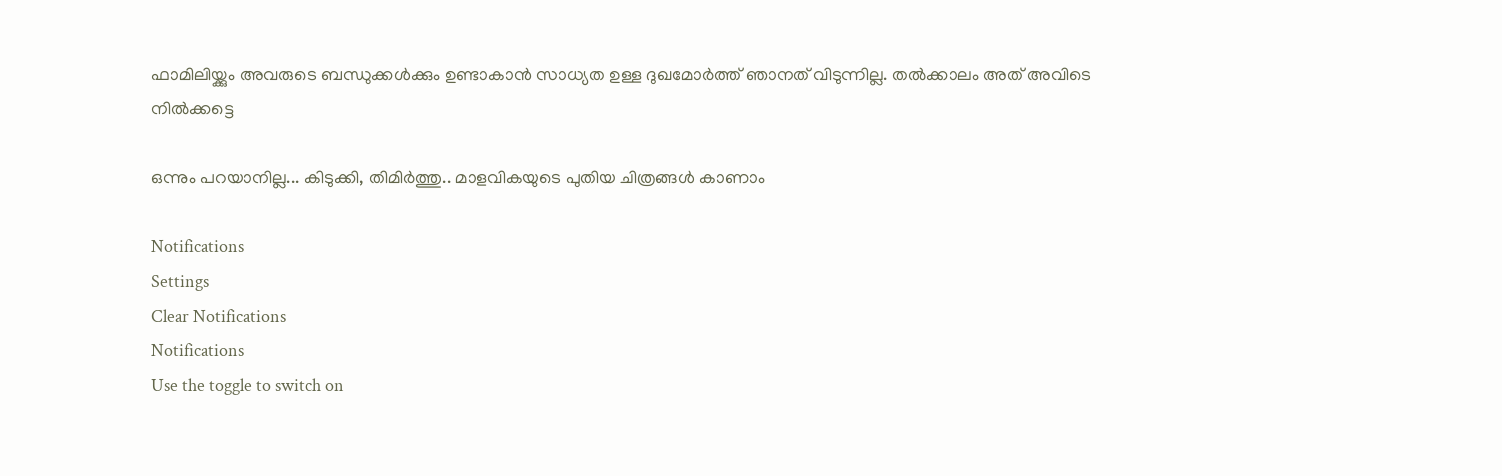ഫാമിലിയ്ക്കും അവരുടെ ബന്ധുക്കള്‍ക്കും ഉണ്ടാകാന്‍ സാധ്യത ഉള്ള ദുഖമോര്‍ത്ത് ഞാനത് വിടുന്നില്ല. തല്‍ക്കാലം അത് അവിടെ നില്‍ക്കട്ടെ

ഒന്നും പറയാനില്ല... കിടുക്കി, തിമിര്‍ത്തു.. മാളവികയുടെ പുതിയ ചിത്രങ്ങള്‍ കാണാം

Notifications
Settings
Clear Notifications
Notifications
Use the toggle to switch on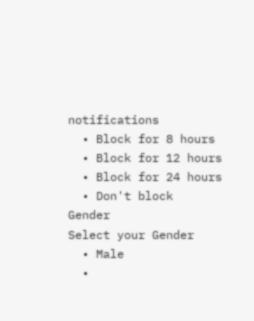notifications
  • Block for 8 hours
  • Block for 12 hours
  • Block for 24 hours
  • Don't block
Gender
Select your Gender
  • Male
  •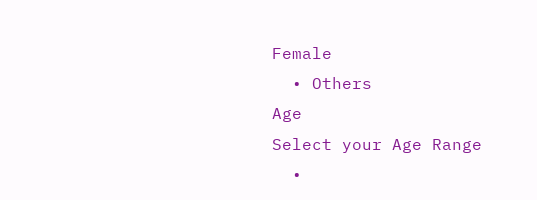Female
  • Others
Age
Select your Age Range
  •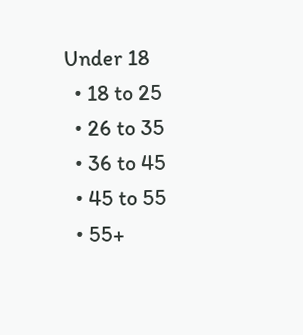Under 18
  • 18 to 25
  • 26 to 35
  • 36 to 45
  • 45 to 55
  • 55+